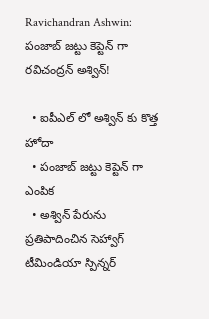Ravichandran Ashwin: పంజాబ్ జట్టు కెప్టెన్ గా రవిచంద్రన్ అశ్విన్!

  • ఐపీఎల్ లో అశ్విన్ కు కొత్త హోదా
  • పంజాబ్ జట్టు కెప్టెన్ గా ఎంపిక
  • అశ్విన్ పేరును ప్రతిపాదించిన సెహ్వాగ్
టీమిండియా స్పిన్నర్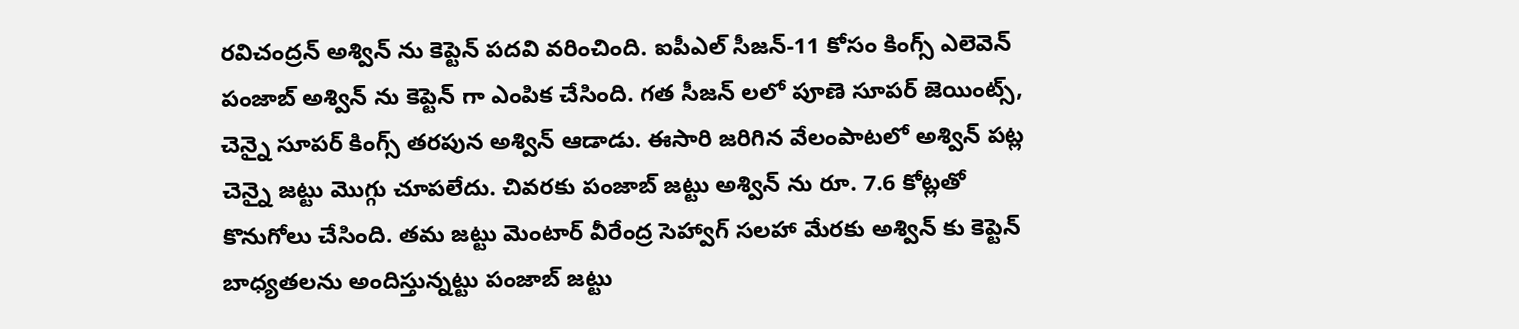రవిచంద్రన్ అశ్విన్ ను కెప్టెన్ పదవి వరించింది. ఐపీఎల్ సీజన్-11 కోసం కింగ్స్ ఎలెవెన్ పంజాబ్ అశ్విన్ ను కెప్టెన్ గా ఎంపిక చేసింది. గత సీజన్ లలో పూణె సూపర్ జెయింట్స్, చెన్నై సూపర్ కింగ్స్ తరపున అశ్విన్ ఆడాడు. ఈసారి జరిగిన వేలంపాటలో అశ్విన్ పట్ల చెన్నై జట్టు మొగ్గు చూపలేదు. చివరకు పంజాబ్ జట్టు అశ్విన్ ను రూ. 7.6 కోట్లతో కొనుగోలు చేసింది. తమ జట్టు మెంటార్ వీరేంద్ర సెహ్వాగ్ సలహా మేరకు అశ్విన్ కు కెప్టెన్ బాధ్యతలను అందిస్తున్నట్టు పంజాబ్ జట్టు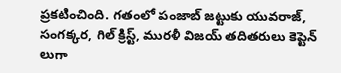ప్రకటించింది. గతంలో పంజాబ్ జట్టుకు యువరాజ్, సంగక్కర, గిల్ క్రిస్ట్, మురళీ విజయ్ తదితరులు కెప్టెన్ లుగా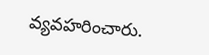వ్యవహరించారు.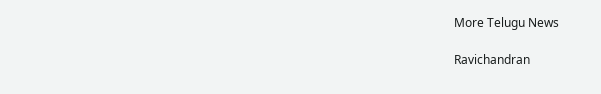More Telugu News

Ravichandran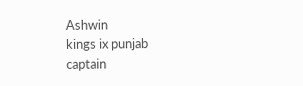Ashwin
kings ix punjab
captain